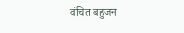वंचित बहुजन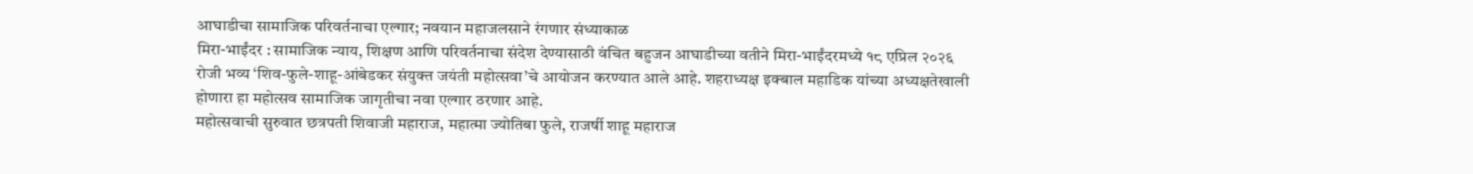आघाडीचा सामाजिक परिवर्तनाचा एल्गार; नवयान महाजलसाने रंगणार संध्याकाळ
मिरा-भाईंदर : सामाजिक न्याय, शिक्षण आणि परिवर्तनाचा संदेश देण्यासाठी वंचित बहुजन आघाडीच्या वतीने मिरा-भाईंदरमध्ये १८ एप्रिल २०२६ रोजी भव्य ‘शिव-फुले-शाहू-आंबेडकर संयुक्त जयंती महोत्सवा’चे आयोजन करण्यात आले आहे. शहराध्यक्ष इक्बाल महाडिक यांच्या अध्यक्षतेखाली होणारा हा महोत्सव सामाजिक जागृतीचा नवा एल्गार ठरणार आहे.
महोत्सवाची सुरुवात छत्रपती शिवाजी महाराज, महात्मा ज्योतिबा फुले, राजर्षी शाहू महाराज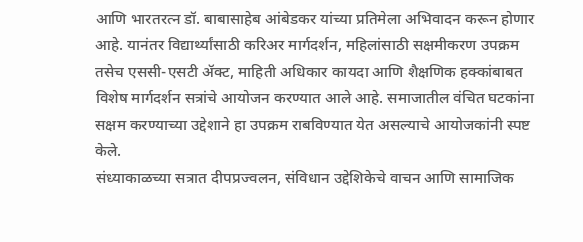आणि भारतरत्न डॉ. बाबासाहेब आंबेडकर यांच्या प्रतिमेला अभिवादन करून होणार आहे. यानंतर विद्यार्थ्यांसाठी करिअर मार्गदर्शन, महिलांसाठी सक्षमीकरण उपक्रम तसेच एससी-एसटी ॲक्ट, माहिती अधिकार कायदा आणि शैक्षणिक हक्कांबाबत विशेष मार्गदर्शन सत्रांचे आयोजन करण्यात आले आहे. समाजातील वंचित घटकांना सक्षम करण्याच्या उद्देशाने हा उपक्रम राबविण्यात येत असल्याचे आयोजकांनी स्पष्ट केले.
संध्याकाळच्या सत्रात दीपप्रज्वलन, संविधान उद्देशिकेचे वाचन आणि सामाजिक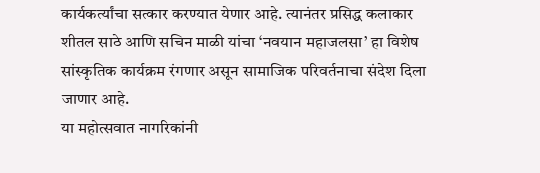कार्यकर्त्यांचा सत्कार करण्यात येणार आहे. त्यानंतर प्रसिद्ध कलाकार शीतल साठे आणि सचिन माळी यांचा ‘नवयान महाजलसा’ हा विशेष सांस्कृतिक कार्यक्रम रंगणार असून सामाजिक परिवर्तनाचा संदेश दिला जाणार आहे.
या महोत्सवात नागरिकांनी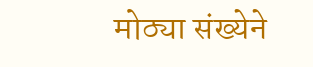मोठ्या संख्येने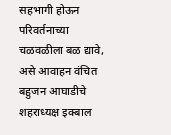सहभागी होऊन परिवर्तनाच्या चळवळीला बळ द्यावे, असे आवाहन वंचित बहुजन आघाडीचे शहराध्यक्ष इक्बाल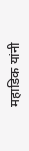महाडिक यांनी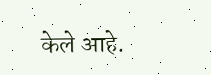केले आहे.